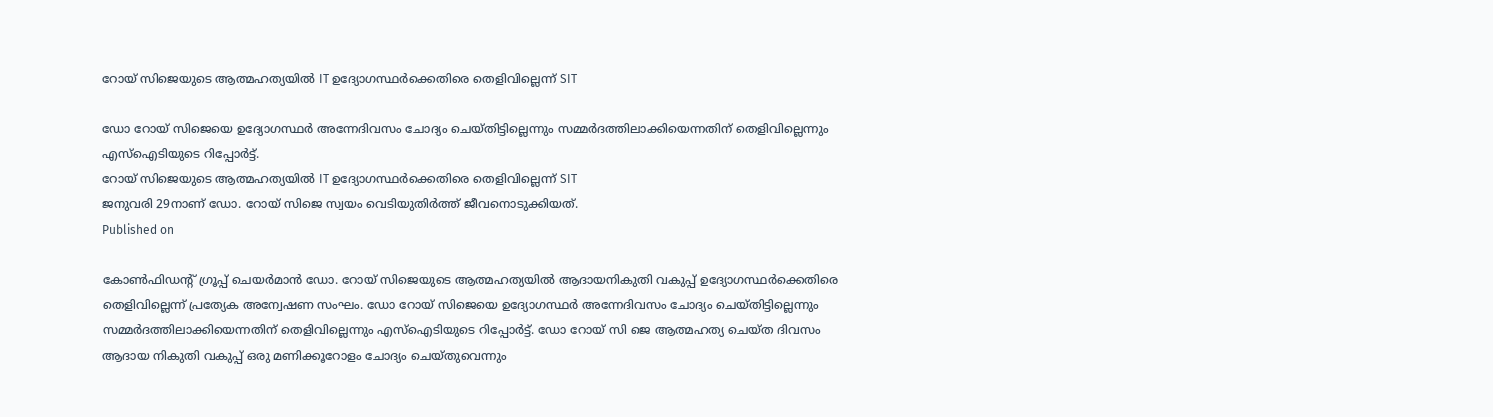റോയ് സിജെയുടെ ആത്മഹത്യയിൽ IT ഉദ്യോഗസ്ഥർക്കെതിരെ തെളിവില്ലെന്ന് SIT

ഡോ റോയ് സിജെയെ ഉദ്യോഗസ്ഥർ അന്നേദിവസം ചോദ്യം ചെയ്തിട്ടില്ലെന്നും സമ്മർദത്തിലാക്കിയെന്നതിന് തെളിവില്ലെന്നും എസ്ഐടിയുടെ റിപ്പോർട്ട്.
റോയ് സിജെയുടെ ആത്മഹത്യയിൽ IT ഉദ്യോഗസ്ഥർക്കെതിരെ തെളിവില്ലെന്ന് SIT
ജനുവരി 29നാണ് ഡോ. റോയ് സിജെ സ്വയം വെടിയുതിർത്ത് ജീവനൊടുക്കിയത്.
Published on

കോൺഫിഡന്റ് ഗ്രൂപ്പ് ചെയർമാൻ ഡോ. റോയ് സിജെയുടെ ആത്മഹത്യയിൽ ആദായനികുതി വകുപ്പ് ഉദ്യോഗസ്ഥർക്കെതിരെ തെളിവില്ലെന്ന് പ്രത്യേക അന്വേഷണ സംഘം. ഡോ റോയ് സിജെയെ ഉദ്യോഗസ്ഥർ അന്നേദിവസം ചോദ്യം ചെയ്തിട്ടില്ലെന്നും സമ്മർദത്തിലാക്കിയെന്നതിന് തെളിവില്ലെന്നും എസ്ഐടിയുടെ റിപ്പോർട്ട്. ഡോ റോയ് സി ജെ ആത്മഹത്യ ചെയ്ത ദിവസം ആദായ നികുതി വകുപ്പ് ഒരു മണിക്കൂറോളം ചോദ്യം ചെയ്തുവെന്നും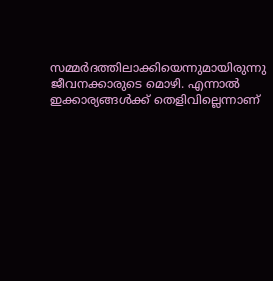സമ്മർദത്തിലാക്കിയെന്നുമായിരുന്നു ജീവനക്കാരുടെ മൊഴി. എന്നാൽ ഇക്കാര്യങ്ങൾക്ക് തെളിവില്ലെന്നാണ്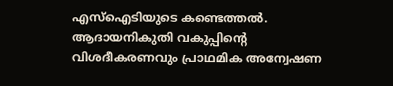എസ്ഐടിയുടെ കണ്ടെത്തൽ. ആദായനികുതി വകുപ്പിന്റെ വിശദീകരണവും പ്രാഥമിക അന്വേഷണ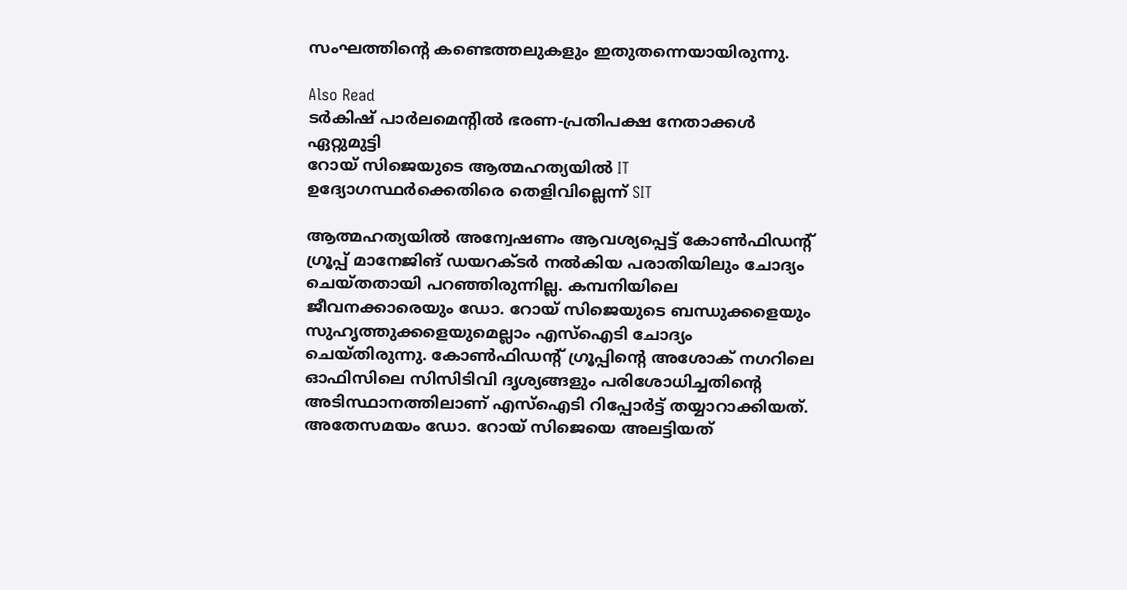സംഘത്തിന്റെ കണ്ടെത്തലുകളും ഇതുതന്നെയായിരുന്നു.

Also Read
ടർകിഷ് പാർലമെന്റിൽ ഭരണ-പ്രതിപക്ഷ നേതാക്കൾ ഏറ്റുമുട്ടി
റോയ് സിജെയുടെ ആത്മഹത്യയിൽ IT ഉദ്യോഗസ്ഥർക്കെതിരെ തെളിവില്ലെന്ന് SIT

ആത്മഹത്യയിൽ അന്വേഷണം ആവശ്യപ്പെട്ട് കോൺഫിഡന്റ് ഗ്രൂപ്പ് മാനേജിങ് ഡയറക്ടർ നൽകിയ പരാതിയിലും ചോദ്യം ചെയ്തതായി പറഞ്ഞിരുന്നില്ല. കമ്പനിയിലെ ജീവനക്കാരെയും ഡോ. റോയ് സിജെയുടെ ബന്ധുക്കളെയും സുഹൃത്തുക്കളെയുമെല്ലാം എസ്ഐടി ചോദ്യം ചെയ്തിരുന്നു. കോൺഫിഡന്റ് ഗ്രൂപ്പിന്റെ അശോക് നഗറിലെ ഓഫിസിലെ സിസിടിവി ദൃശ്യങ്ങളും പരിശോധിച്ചതിന്റെ അടിസ്ഥാനത്തിലാണ് എസ്ഐടി റിപ്പോർട്ട് തയ്യാറാക്കിയത്. അതേസമയം ഡോ. റോയ് സിജെയെ അലട്ടിയത്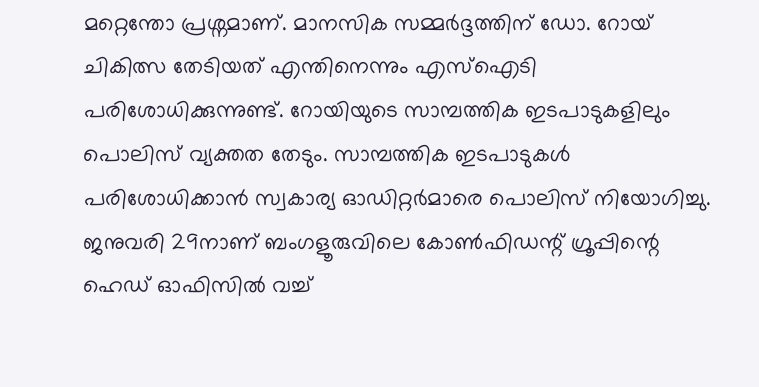മറ്റെന്തോ പ്രശ്നമാണ്. മാനസിക സമ്മർദ്ദത്തിന് ഡോ. റോയ് ചികിത്സ തേടിയത് എന്തിനെന്നും എസ്ഐടി പരിശോധിക്കുന്നുണ്ട്. റോയിയുടെ സാമ്പത്തിക ഇടപാടുകളിലും പൊലിസ് വ്യക്തത തേടും. സാമ്പത്തിക ഇടപാടുകൾ പരിശോധിക്കാൻ സ്വകാര്യ ഓഡിറ്റർമാരെ പൊലിസ് നിയോഗിച്ചു. ജനുവരി 29നാണ് ബംഗളൂരുവിലെ കോൺഫിഡന്റ് ഗ്രൂപ്പിന്റെ ഹെഡ് ഓഫിസിൽ വച്ച്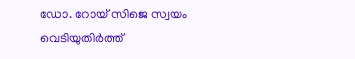ഡോ. റോയ് സിജെ സ്വയം വെടിയുതിർത്ത്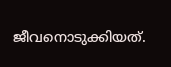ജീവനൊടുക്കിയത്.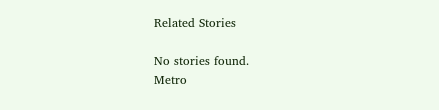Related Stories

No stories found.
Metro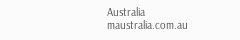Australia
maustralia.com.au